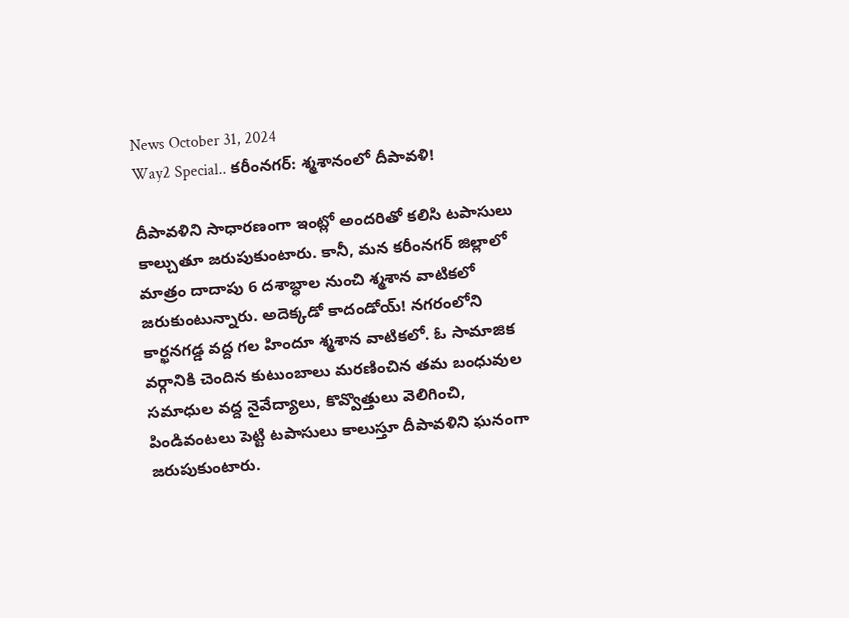News October 31, 2024
Way2 Special.. కరీంనగర్: శ్మశానంలో దీపావళి!

దీపావళిని సాధారణంగా ఇంట్లో అందరితో కలిసి టపాసులు కాల్చుతూ జరుపుకుంటారు. కానీ, మన కరీంనగర్ జిల్లాలో మాత్రం దాదాపు 6 దశాబ్ధాల నుంచి శ్మశాన వాటికలో జరుకుంటున్నారు. అదెక్కడో కాదండోయ్! నగరంలోని కార్ఖనగడ్డ వద్ద గల హిందూ శ్మశాన వాటికలో. ఓ సామాజిక వర్గానికి చెందిన కుటుంబాలు మరణించిన తమ బంధువుల సమాధుల వద్ద నైవేద్యాలు, కొవ్వొత్తులు వెలిగించి, పిండివంటలు పెట్టి టపాసులు కాలుస్తూ దీపావళిని ఘనంగా జరుపుకుంటారు.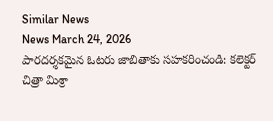Similar News
News March 24, 2026
పారదర్శకమైన ఓటరు జాబితాకు సహకరించండి: కలెక్టర్ చిత్రా మిశ్రా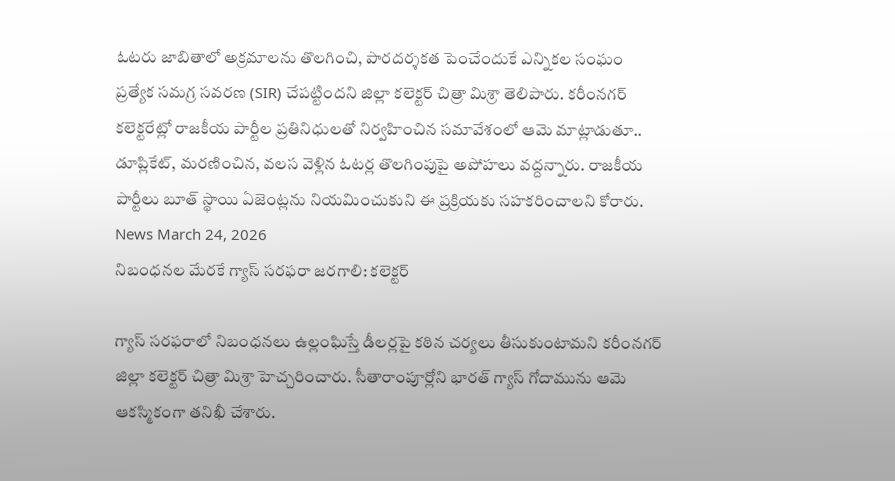ఓటరు జాబితాలో అక్రమాలను తొలగించి, పారదర్శకత పెంచేందుకే ఎన్నికల సంఘం ప్రత్యేక సమగ్ర సవరణ (SIR) చేపట్టిందని జిల్లా కలెక్టర్ చిత్రా మిశ్రా తెలిపారు. కరీంనగర్ కలెక్టరేట్లో రాజకీయ పార్టీల ప్రతినిధులతో నిర్వహించిన సమావేశంలో ఆమె మాట్లాడుతూ.. డూప్లికేట్, మరణించిన, వలస వెళ్లిన ఓటర్ల తొలగింపుపై అపోహలు వద్దన్నారు. రాజకీయ పార్టీలు బూత్ స్థాయి ఏజెంట్లను నియమించుకుని ఈ ప్రక్రియకు సహకరించాలని కోరారు.
News March 24, 2026
నిబంధనల మేరకే గ్యాస్ సరఫరా జరగాలి: కలెక్టర్

గ్యాస్ సరఫరాలో నిబంధనలు ఉల్లంఘిస్తే డీలర్లపై కఠిన చర్యలు తీసుకుంటామని కరీంనగర్ జిల్లా కలెక్టర్ చిత్రా మిశ్రా హెచ్చరించారు. సీతారాంపూర్లోని భారత్ గ్యాస్ గోదామును ఆమె ఆకస్మికంగా తనిఖీ చేశారు.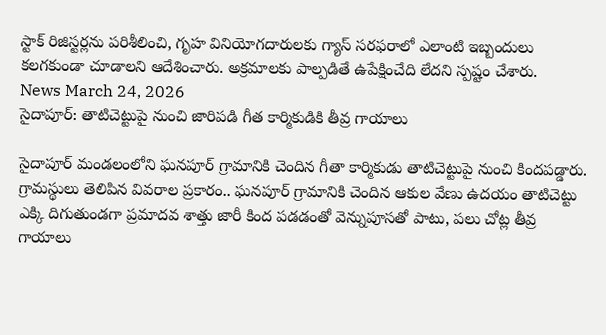స్టాక్ రిజిస్టర్లను పరిశీలించి, గృహ వినియోగదారులకు గ్యాస్ సరఫరాలో ఎలాంటి ఇబ్బందులు కలగకుండా చూడాలని ఆదేశించారు. అక్రమాలకు పాల్పడితే ఉపేక్షించేది లేదని స్పష్టం చేశారు.
News March 24, 2026
సైదాపూర్: తాటిచెట్టుపై నుంచి జారిపడి గీత కార్మికుడికి తీవ్ర గాయాలు

సైదాపూర్ మండలంలోని ఘనపూర్ గ్రామానికి చెందిన గీతా కార్మికుడు తాటిచెట్టుపై నుంచి కిందపడ్డారు. గ్రామస్థులు తెలిపిన వివరాల ప్రకారం.. ఘనపూర్ గ్రామానికి చెందిన ఆకుల వేణు ఉదయం తాటిచెట్టు ఎక్కి దిగుతుండగా ప్రమాదవ శాత్తు జారీ కింద పడడంతో వెన్నుపూసతో పాటు, పలు చోట్ల తీవ్ర గాయాలు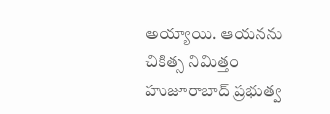అయ్యాయి. ఆయనను చికిత్స నిమిత్తం హుజూరాబాద్ ప్రభుత్వ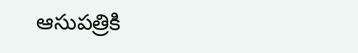ఆసుపత్రికి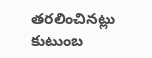తరలించినట్లు కుటుంబ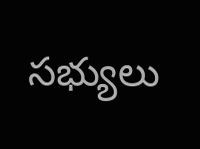సభ్యులు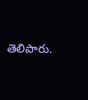తెలిపారు.